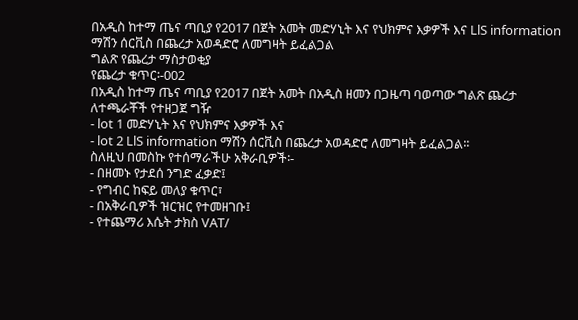በአዲስ ከተማ ጤና ጣቢያ የ2017 በጀት አመት መድሃኒት እና የህክምና እቃዎች እና LlS information ማሽን ሰርቪስ በጨረታ አወዳድሮ ለመግዛት ይፈልጋል
ግልጽ የጨረታ ማስታወቂያ
የጨረታ ቁጥር፡-002
በአዲስ ከተማ ጤና ጣቢያ የ2017 በጀት አመት በአዲስ ዘመን በጋዜጣ ባወጣው ግልጽ ጨረታ ለተጫራቾች የተዘጋጀ ግዥ
- lot 1 መድሃኒት እና የህክምና እቃዎች እና
- lot 2 LlS information ማሽን ሰርቪስ በጨረታ አወዳድሮ ለመግዛት ይፈልጋል፡፡
ስለዚህ በመስኩ የተሰማራችሁ አቅራቢዎች፡-
- በዘመኑ የታደሰ ንግድ ፈቃድ፤
- የግብር ከፍይ መለያ ቁጥር፣
- በአቅራቢዎች ዝርዝር የተመዘገቡ፤
- የተጨማሪ እሴት ታክስ VAT/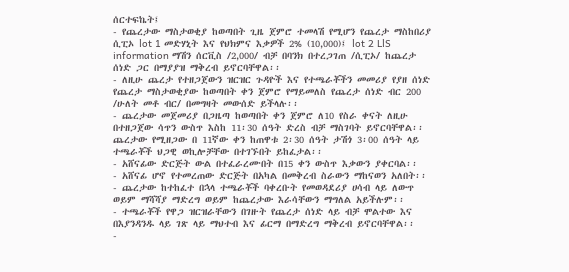ሰርተፍኬት፤
- የጨረታው ማስታወቂያ ከወጣበት ጊዜ ጀምሮ ተመላሽ የሚሆን የጨረታ ማስከበሪያ ሲፒኦ lot 1 መድሃኒት እና የህክምና እቃዎች 2% (10,000)፤ lot 2 LlS information ማሽን ሰርቪስ /2,000/ ብቻ በባንክ በተረጋገጠ /ሲፒኦ/ ከጨረታ ሰነድ ጋር በማያያዝ ማቅረብ ይኖርባቸዋል፡፡
- ለዚሁ ጨረታ የተዘጋጀውን ዝርዝር ጉዳዮች እና የተጫራቾችን መመሪያ የያዘ ሰነድ የጨረታ ማስታወቂያው ከወጣበት ቀን ጀምሮ የማይመለስ የጨረታ ሰነድ ብር 200 /ሁለት መቶ ብር/ በመግዛት መውሰድ ይችላሉ፡፡
- ጨረታው መጀመሪያ በጋዜጣ ከወጣበት ቀን ጀምሮ ለ10 የስራ ቀናት ለዚሁ በተዘጋጀው ሳጥን ውስጥ እስከ 11፡30 ሰዓት ድረስ ብቻ ማስገባት ይኖርባቸዋል፡፡ ጨረታው የሚዘጋው በ 11ኛው ቀን ከጠዋቱ 2፡30 ሰዓት ታሽጎ 3፡00 ሰዓት ላይ ተጫራቾች ህጋዊ ወኪሎቻቸው በተገኙበት ይከፈታል፡፡
- አሸናፊው ድርጅት ውል በተፈራረሙበት በ15 ቀን ውስጥ እቃውን ያቀርባል፡፡
- አሸናፊ ሆኖ የተመረጠው ድርጅት በአካል በመቅረብ ስራውን ማከናወን አለበት፡፡
- ጨረታው ከተከፈተ በኋላ ተጫራቾች ባቀረቡት የመወዳደሪያ ሀሳብ ላይ ለውጥ ወይም ማሻሻያ ማድረግ ወይም ከጨረታው እራሳቸውን ማግለል አይችሉም፡፡
- ተጫራቾች የዋጋ ዝርዝራቸውን በገዙት የጨረታ ሰነድ ላይ ብቻ ሞልተው እና በእያንዳንዱ ላይ ገጽ ላይ ማህተብ እና ፊርማ በማድረግ ማቅረብ ይኖርባቸዋል፡፡
-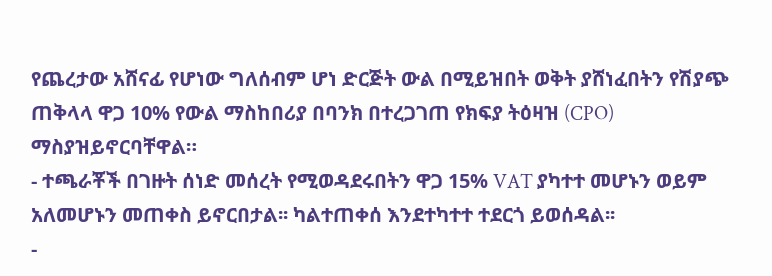የጨረታው አሸናፊ የሆነው ግለሰብም ሆነ ድርጅት ውል በሚይዝበት ወቅት ያሸነፈበትን የሽያጭ ጠቅላላ ዋጋ 10% የውል ማስከበሪያ በባንክ በተረጋገጠ የክፍያ ትዕዛዝ (CPO) ማስያዝይኖርባቸዋል።
- ተጫራቾች በገዙት ሰነድ መሰረት የሚወዳደሩበትን ዋጋ 15% VAT ያካተተ መሆኑን ወይም አለመሆኑን መጠቀስ ይኖርበታል፡፡ ካልተጠቀሰ እንደተካተተ ተደርጎ ይወሰዳል፡፡
-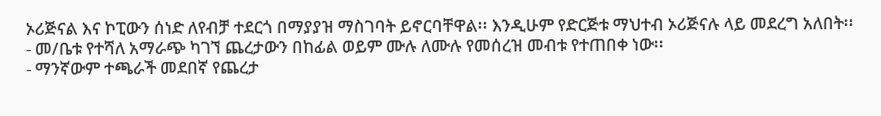ኦሪጅናል እና ኮፒውን ሰነድ ለየብቻ ተደርጎ በማያያዝ ማስገባት ይኖርባቸዋል፡፡ እንዲሁም የድርጅቱ ማህተብ ኦሪጅናሉ ላይ መደረግ አለበት፡፡
- መ/ቤቱ የተሻለ አማራጭ ካገኘ ጨረታውን በከፊል ወይም ሙሉ ለሙሉ የመሰረዝ መብቱ የተጠበቀ ነው፡፡
- ማንኛውም ተጫራች መደበኛ የጨረታ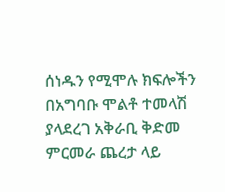ሰነዱን የሚሞሉ ክፍሎችን በአግባቡ ሞልቶ ተመላሽ ያላደረገ አቅራቢ ቅድመ ምርመራ ጨረታ ላይ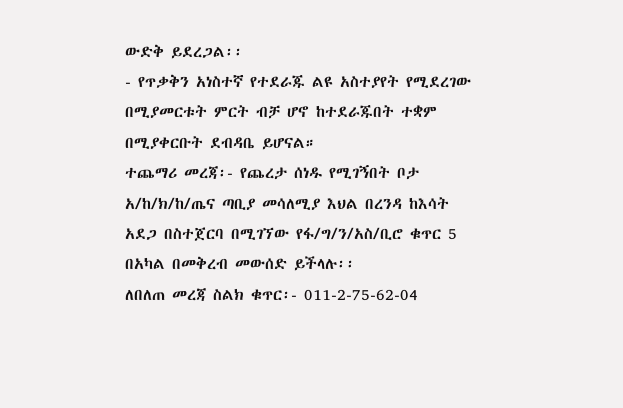ውድቅ ይደረጋል፡፡
- የጥቃቅን አነስተኛ የተደራጁ ልዩ አስተያየት የሚደረገው በሚያመርቱት ምርት ብቻ ሆኖ ከተደራጁበት ተቋም በሚያቀርቡት ደብዳቤ ይሆናል።
ተጨማሪ መረጃ፡- የጨረታ ሰነዱ የሚገኝበት ቦታ አ/ከ/ክ/ከ/ጤና ጣቢያ መሳለሚያ እህል በረንዳ ከእሳት አደጋ በስተጀርባ በሚገኘው የፋ/ግ/ን/አስ/ቢሮ ቁጥር 5 በአካል በመቅረብ መውሰድ ይችላሉ፡፡
ለበለጠ መረጃ ስልክ ቁጥር፡- 011-2-75-62-04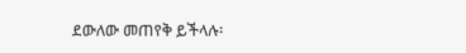ደውለው መጠየቅ ይችላሉ፡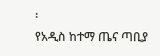፡
የአዲስ ከተማ ጤና ጣቢያ